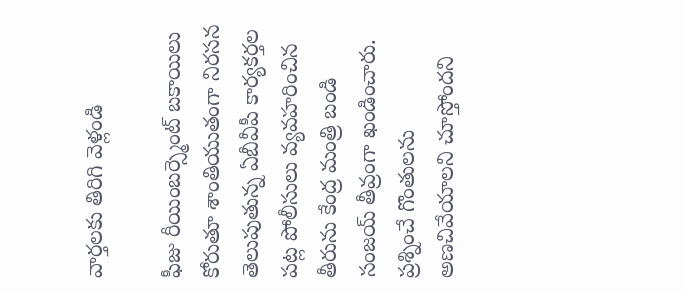వార్తలకు తిరిగి వెళ్లండి

ఫీజు రీయింబర్స్మెంట్ బకాయిలు కోరుతూ శాంతియుతంగా నిరసన తెలుపుతున్న ఏబీవీపీ కార్యకర్తల పట్ల పోలీసులు వ్యవహరించిన తీరును కేంద్ర మంత్రి బండి సంజయ్ తీవ్రంగా ఖండించారు. ప్రశ్నించే గొంతులను అణచివేయాలని చూస్తోందని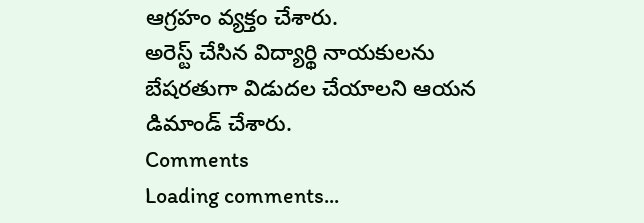ఆగ్రహం వ్యక్తం చేశారు.
అరెస్ట్ చేసిన విద్యార్థి నాయకులను బేషరతుగా విడుదల చేయాలని ఆయన డిమాండ్ చేశారు.
Comments
Loading comments...